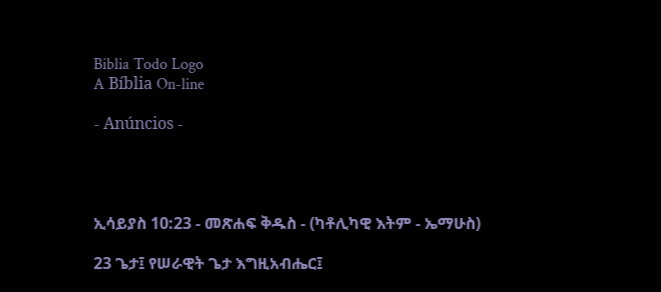Biblia Todo Logo
A Bíblia On-line

- Anúncios -




ኢሳይያስ 10:23 - መጽሐፍ ቅዱስ - (ካቶሊካዊ እትም - ኤማሁስ)

23 ጌታ፤ የሠራዊት ጌታ እግዚአብሔር፤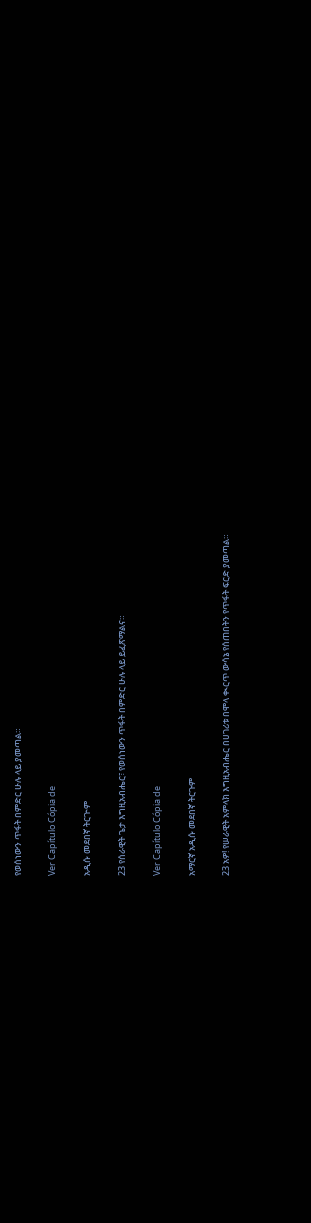የወሰነውን ጥፋት በምድር ሁሉ ላይ ያመጣል።

Ver Capítulo Cópia de

አዲሱ መደበኛ ትርጒም

23 የሰራዊት ጌታ እግዚአብሔር፣ የወሰነውን ጥፋት በምድር ሁሉ ላይ ይፈጽማልና።

Ver Capítulo Cópia de

አማርኛ አዲሱ መደበኛ ትርጉም

23 አዎ! የሠራዊት አምላክ እግዚአብሔር በሀገሪቱ በሞላ ቊርጥ ውሳኔ የሰጠበትን የጥፋት ፍርድ ያመጣል።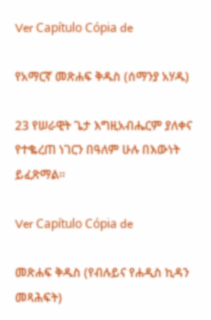Ver Capítulo Cópia de

የአማርኛ መጽሐፍ ቅዱስ (ሰማንያ አሃዱ)

23 የሠራዊት ጌታ እግዚአብሔርም ያለቀና የተቈረጠ ነገርን በዓለም ሁሉ በእውነት ይፈጽማል።

Ver Capítulo Cópia de

መጽሐፍ ቅዱስ (የብሉይና የሐዲስ ኪዳን መጻሕፍት)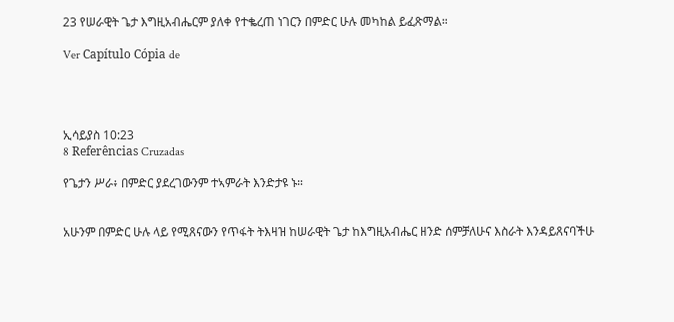23 የሠራዊት ጌታ እግዚአብሔርም ያለቀ የተቈረጠ ነገርን በምድር ሁሉ መካከል ይፈጽማል።

Ver Capítulo Cópia de




ኢሳይያስ 10:23
8 Referências Cruzadas

የጌታን ሥራ፥ በምድር ያደረገውንም ተኣምራት እንድታዩ ኑ።


አሁንም በምድር ሁሉ ላይ የሚጸናውን የጥፋት ትእዛዝ ከሠራዊት ጌታ ከእግዚአብሔር ዘንድ ሰምቻለሁና እስራት እንዳይጸናባችሁ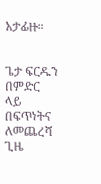አታፊዙ።


ጌታ ፍርዱን በምድር ላይ በፍጥነትና ለመጨረሻ ጊዜ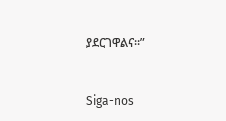ያደርገዋልና።”


Siga-nos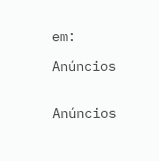em:

Anúncios


Anúncios